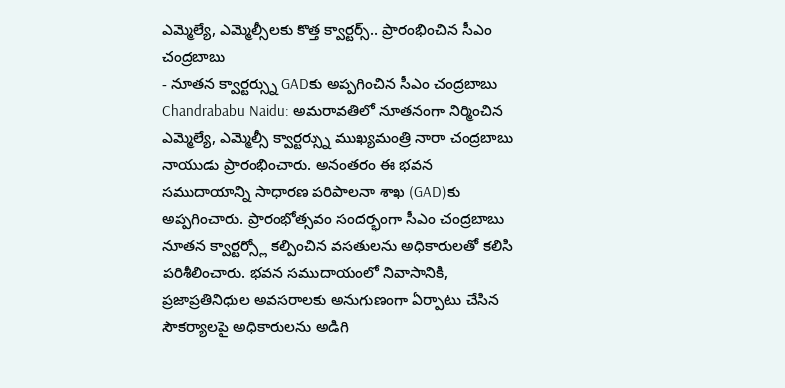ఎమ్మెల్యే, ఎమ్మెల్సీలకు కొత్త క్వార్టర్స్.. ప్రారంభించిన సీఎం చంద్రబాబు
- నూతన క్వార్టర్స్ను GADకు అప్పగించిన సీఎం చంద్రబాబు
Chandrababu Naidu: అమరావతిలో నూతనంగా నిర్మించిన ఎమ్మెల్యే, ఎమ్మెల్సీ క్వార్టర్స్ను ముఖ్యమంత్రి నారా చంద్రబాబు నాయుడు ప్రారంభించారు. అనంతరం ఈ భవన సముదాయాన్ని సాధారణ పరిపాలనా శాఖ (GAD)కు అప్పగించారు. ప్రారంభోత్సవం సందర్భంగా సీఎం చంద్రబాబు నూతన క్వార్టర్స్లో కల్పించిన వసతులను అధికారులతో కలిసి పరిశీలించారు. భవన సముదాయంలో నివాసానికి, ప్రజాప్రతినిధుల అవసరాలకు అనుగుణంగా ఏర్పాటు చేసిన సౌకర్యాలపై అధికారులను అడిగి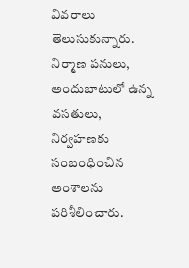వివరాలు తెలుసుకున్నారు. నిర్మాణ పనులు, అందుబాటులో ఉన్న వసతులు, నిర్వహణకు సంబంధించిన అంశాలను పరిశీలించారు.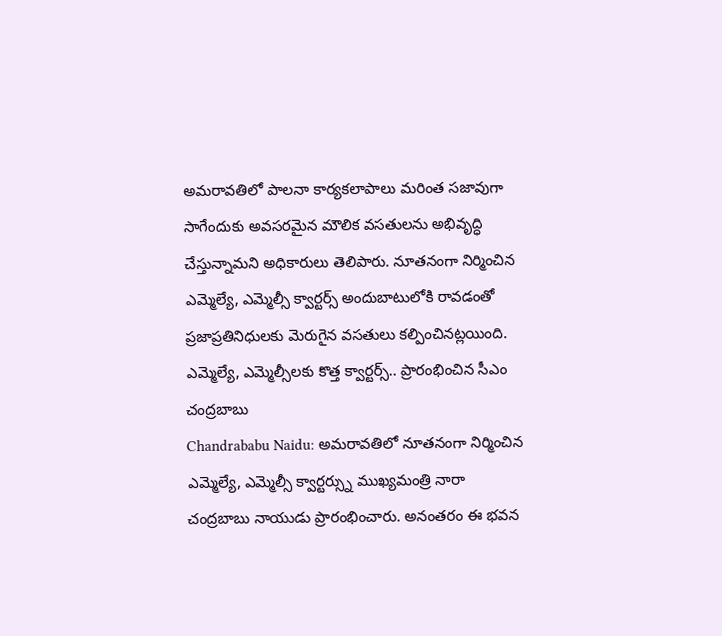అమరావతిలో పాలనా కార్యకలాపాలు మరింత సజావుగా సాగేందుకు అవసరమైన మౌలిక వసతులను అభివృద్ధి చేస్తున్నామని అధికారులు తెలిపారు. నూతనంగా నిర్మించిన ఎమ్మెల్యే, ఎమ్మెల్సీ క్వార్టర్స్ అందుబాటులోకి రావడంతో ప్రజాప్రతినిధులకు మెరుగైన వసతులు కల్పించినట్లయింది.
ఎమ్మెల్యే, ఎమ్మెల్సీలకు కొత్త క్వార్టర్స్.. ప్రారంభించిన సీఎం చంద్రబాబు
Chandrababu Naidu: అమరావతిలో నూతనంగా నిర్మించిన ఎమ్మెల్యే, ఎమ్మెల్సీ క్వార్టర్స్ను ముఖ్యమంత్రి నారా చంద్రబాబు నాయుడు ప్రారంభించారు. అనంతరం ఈ భవన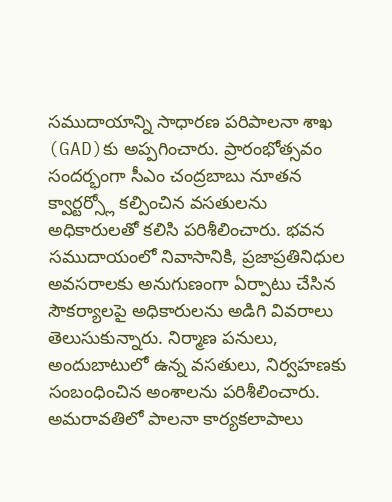సముదాయాన్ని సాధారణ పరిపాలనా శాఖ (GAD)కు అప్పగించారు. ప్రారంభోత్సవం సందర్భంగా సీఎం చంద్రబాబు నూతన క్వార్టర్స్లో కల్పించిన వసతులను అధికారులతో కలిసి పరిశీలించారు. భవన సముదాయంలో నివాసానికి, ప్రజాప్రతినిధుల అవసరాలకు అనుగుణంగా ఏర్పాటు చేసిన సౌకర్యాలపై అధికారులను అడిగి వివరాలు తెలుసుకున్నారు. నిర్మాణ పనులు, అందుబాటులో ఉన్న వసతులు, నిర్వహణకు సంబంధించిన అంశాలను పరిశీలించారు. అమరావతిలో పాలనా కార్యకలాపాలు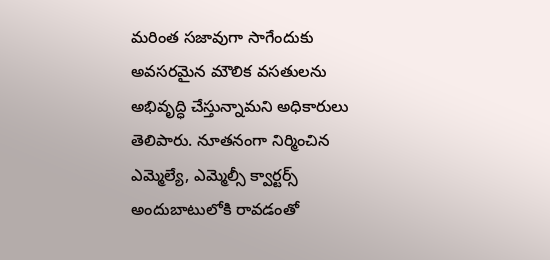మరింత సజావుగా సాగేందుకు అవసరమైన మౌలిక వసతులను అభివృద్ధి చేస్తున్నామని అధికారులు తెలిపారు. నూతనంగా నిర్మించిన ఎమ్మెల్యే, ఎమ్మెల్సీ క్వార్టర్స్ అందుబాటులోకి రావడంతో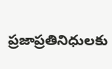ప్రజాప్రతినిధులకు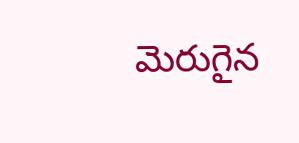మెరుగైన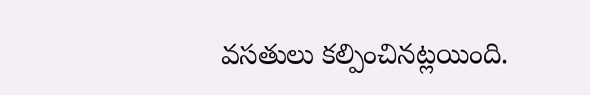వసతులు కల్పించినట్లయింది.